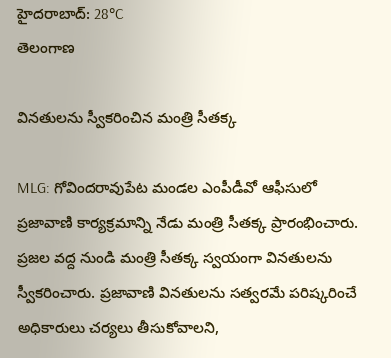హైదరాబాద్: 28°C
తెలంగాణ

వినతులను స్వీకరించిన మంత్రి సీతక్క

MLG: గోవిందరావుపేట మండల ఎంపీడీవో ఆఫీసులో ప్రజావాణి కార్యక్రమాన్ని నేడు మంత్రి సీతక్క ప్రారంభించారు. ప్రజల వద్ద నుండి మంత్రి సీతక్క స్వయంగా వినతులను స్వీకరించారు. ప్రజావాణి వినతులను సత్వరమే పరిష్కరించే అధికారులు చర్యలు తీసుకోవాలని,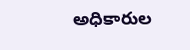అధికారుల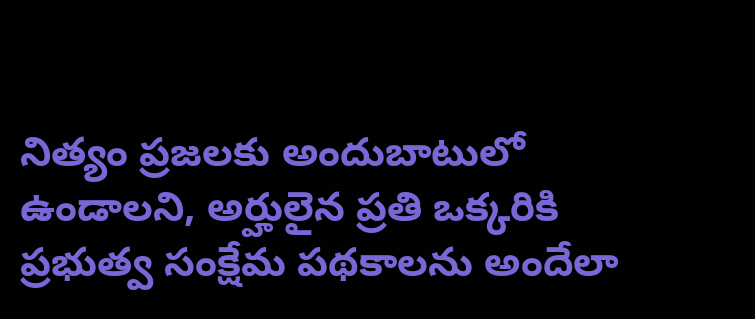నిత్యం ప్రజలకు అందుబాటులో ఉండాలని, అర్హులైన ప్రతి ఒక్కరికి ప్రభుత్వ సంక్షేమ పథకాలను అందేలా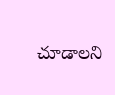చూడాలని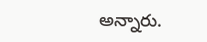అన్నారు.